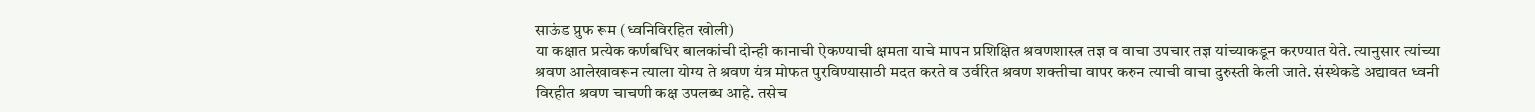साऊंड प्रुफ रूम (ध्वनिविरहित खोली)
या कक्षात प्रत्येक कर्णबधिर बालकांची दोन्ही कानाची ऐकण्याची क्षमता याचे मापन प्रशिक्षित श्रवणशास्त्र तज्ञ व वाचा उपचार तज्ञ यांच्याकडून करण्यात येते. त्यानुसार त्यांच्या श्रवण आलेखावरून त्याला योग्य ते श्रवण यंत्र मोफत पुरविण्यासाठी मदत करते व उर्वरित श्रवण शक्तीचा वापर करुन त्याची वाचा दुरुस्ती केली जाते. संस्थेकडे अद्यावत ध्वनी विरहीत श्रवण चाचणी कक्ष उपलब्ध आहे. तसेच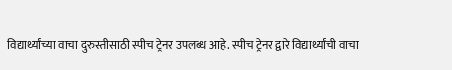विद्यार्थ्यांच्या वाचा दुरुस्तीसाठी स्पीच ट्रेनर उपलब्ध आहे. स्पीच ट्रेनर द्वारे विद्यार्थ्यांची वाचा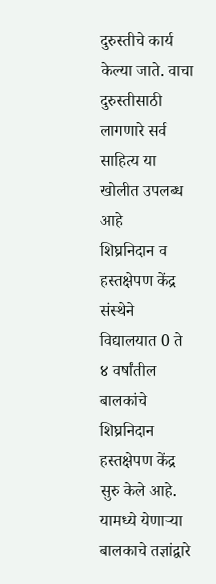दुरुस्तीचे कार्य केल्या जाते. वाचा दुरुस्तीसाठी लागणारे सर्व साहित्य या खोलीत उपलब्ध आहे
शिघ्रनिदान व हस्तक्षेपण केंद्र
संस्थेने विद्यालयात 0 ते ४ वर्षांतील बालकांचे शिघ्रनिदान हस्तक्षेपण केंद्र सुरु केले आहे. यामध्ये येणाऱ्या बालकाचे तज्ञांद्वारे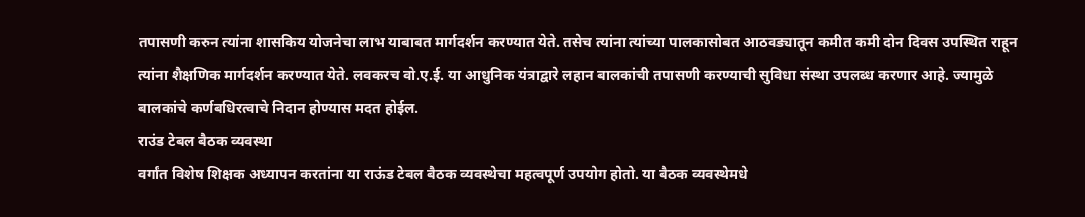तपासणी करुन त्यांना शासकिय योजनेचा लाभ याबाबत मार्गदर्शन करण्यात येते. तसेच त्यांना त्यांच्या पालकासोबत आठवड्यातून कमीत कमी दोन दिवस उपस्थित राहून त्यांना शैक्षणिक मार्गदर्शन करण्यात येते. लवकरच वो.ए.ई. या आधुनिक यंत्राद्वारे लहान बालकांची तपासणी करण्याची सुविधा संस्था उपलब्ध करणार आहे. ज्यामुळे बालकांचे कर्णबधिरत्वाचे निदान होण्यास मदत होईल.
राउंड टेबल बैठक व्यवस्था
वर्गांत विशेष शिक्षक अध्यापन करतांना या राऊंड टेबल बैठक व्यवस्थेचा महत्वपूर्ण उपयोग होतो. या बैठक व्यवस्थेमधे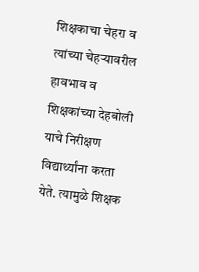शिक्षकाचा चेहरा व त्यांच्या चेहऱ्यावरील हावभाव व शिक्षकांच्या देहबोली याचे निरीक्षण विद्यार्थ्यांना करता येते. त्यामुळे शिक्षक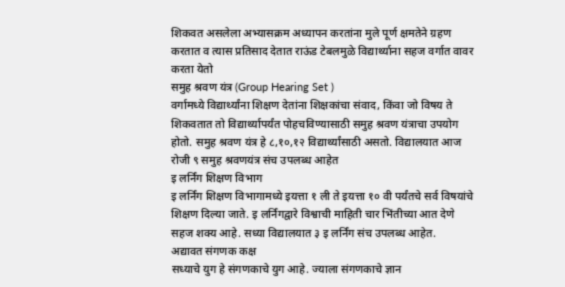शिकवत असलेला अभ्यासक्रम अध्यापन करतांना मुले पूर्ण क्षमतेने ग्रहण करतात व त्यास प्रतिसाद देतात राऊंड टेबलमुळे विद्यार्थ्याना सहज वर्गात वावर करता येतो
समुह श्रवण यंत्र (Group Hearing Set )
वर्गामध्ये विद्यार्थ्यांना शिक्षण देतांना शिक्षकांचा संवाद, किंवा जो विषय ते शिकवतात तो विद्यार्थ्यापर्यंत पोहचविण्यासाठी समुह श्रवण यंत्राचा उपयोग होतो. समुह श्रवण यंत्र हे ८,१०,१२ विद्यार्थ्यांसाठी असतो. विद्यालयात आज रोजी ९ समुह श्रवणयंत्र संच उपलब्ध आहेत
इ लर्निंग शिक्षण विभाग
इ लर्निंग शिक्षण विभागामध्ये इयत्ता १ ली ते इयत्ता १० वी पर्यंतचे सर्व विषयांचे शिक्षण दिल्या जाते. इ लर्निंगद्वारे विश्वाची माहिती चार भिंतीच्या आत देणे सहज शक्य आहे. सध्या विद्यालयात ३ इ लर्निंग संच उपलब्ध आहेत.
अद्यावत संगणक कक्ष
सध्याचे युग हे संगणकाचे युग आहे. ज्याला संगणकाचे ज्ञान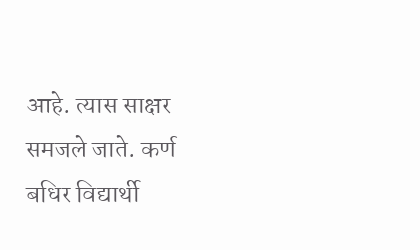आहे. त्यास साक्षर समजले जाते. कर्ण बधिर विद्यार्थी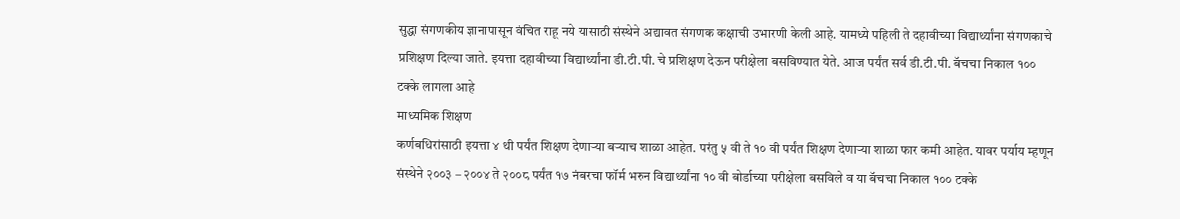सुद्धा संगणकीय ज्ञानापासून वंचित राहू नये यासाठी संस्थेने अद्यावत संगणक कक्षाची उभारणी केली आहे. यामध्ये पहिली ते दहावीच्या विद्यार्थ्यांना संगणकाचे प्रशिक्षण दिल्या जाते. इयत्ता दहावीच्या विद्यार्थ्यांना डी.टी.पी. चे प्रशिक्षण देऊन परीक्षेला बसविण्यात येते. आज पर्यंत सर्व डी.टी.पी. बॅचचा निकाल १०० टक्के लागला आहे
माध्यमिक शिक्षण
कर्णबधिरांसाठी इयत्ता ४ थी पर्यंत शिक्षण देणाऱ्या बऱ्याच शाळा आहेत. परंतु ५ वी ते १० वी पर्यंत शिक्षण देणाऱ्या शाळा फार कमी आहेत. यावर पर्याय म्हणून संस्थेने २००३ – २००४ ते २००८ पर्यंत १७ नंबरचा फॉर्म भरुन विद्यार्थ्यांना १० वी बोर्डाच्या परीक्षेला बसविले व या बॅचचा निकाल १०० टक्के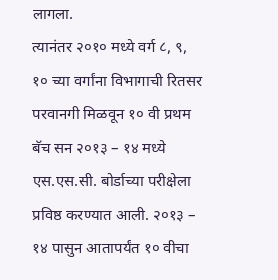लागला.
त्यानंतर २०१० मध्ये वर्ग ८, ९, १० च्या वर्गांना विभागाची रितसर परवानगी मिळवून १० वी प्रथम बॅच सन २०१३ – १४ मध्ये एस.एस.सी. बोर्डाच्या परीक्षेला प्रविष्ठ करण्यात आली. २०१३ – १४ पासुन आतापर्यंत १० वीचा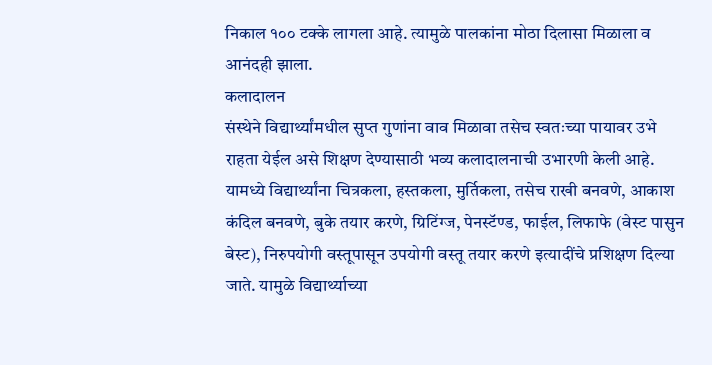निकाल १०० टक्के लागला आहे. त्यामुळे पालकांना मोठा दिलासा मिळाला व आनंदही झाला.
कलादालन
संस्थेने विद्यार्थ्यांमधील सुप्त गुणांना वाव मिळावा तसेच स्वतःच्या पायावर उभे राहता येईल असे शिक्षण देण्यासाठी भव्य कलादालनाची उभारणी केली आहे. यामध्ये विद्यार्थ्यांना चित्रकला, हस्तकला, मुर्तिकला, तसेच राखी बनवणे, आकाश कंदिल बनवणे, बुके तयार करणे, ग्रिटिंग्ज, पेनस्टॅण्ड, फाईल, लिफाफे (वेस्ट पासुन बेस्ट), निरुपयोगी वस्तूपासून उपयोगी वस्तू तयार करणे इत्यादींचे प्रशिक्षण दिल्या जाते. यामुळे विद्यार्थ्याच्या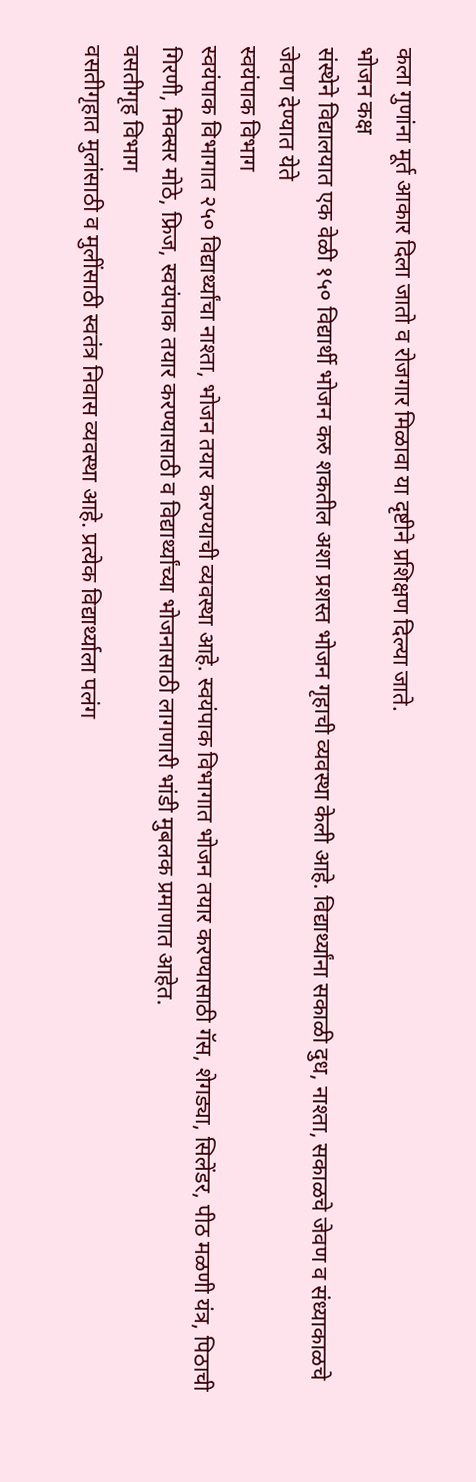कला गुणांना मूर्त आकार दिला जातो व रोजगार मिळावा या दृष्टीने प्रशिक्षण दिल्या जाते.
भोजन कक्ष
संस्थेने विद्यालयात एक वेळी १५० विद्यार्थी भोजन करु शकतील अशा प्रशस्त भोजन गृहाची व्यवस्था केली आहे. विद्यार्थ्यांना सकाळी दुध, नाश्ता, सकाळचे जेवण व संध्याकाळचे जेवण देण्यात येते
स्वयंपाक विभाग
स्वयंपाक विभागात २५० विद्यार्थ्यांचा नाश्ता, भोजन तयार करण्याची व्यवस्था आहे. स्वयंपाक विभागात भोजन तयार करण्यासाठी गॅस, शेगड्या, सिलेंडर, पीठ मळणी यंत्र, पिठाची गिरणी, मिक्सर मोठे, फ्रिज, स्वयंपाक तयार करण्यासाठी व विद्यार्थ्यांच्या भोजनासाठी लागणारी भांडी मुबलक प्रमाणात आहेत.
वसतीगृह विभाग
वसतीगृहात मुलांसाठी व मुलींसाठी स्वतंत्र निवास व्यवस्था आहे. प्रत्येक विद्यार्थ्याला पलंग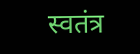स्वतंत्र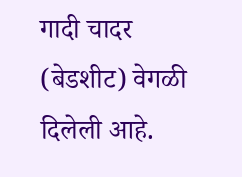गादी चादर (बेडशीट) वेगळी दिलेली आहे.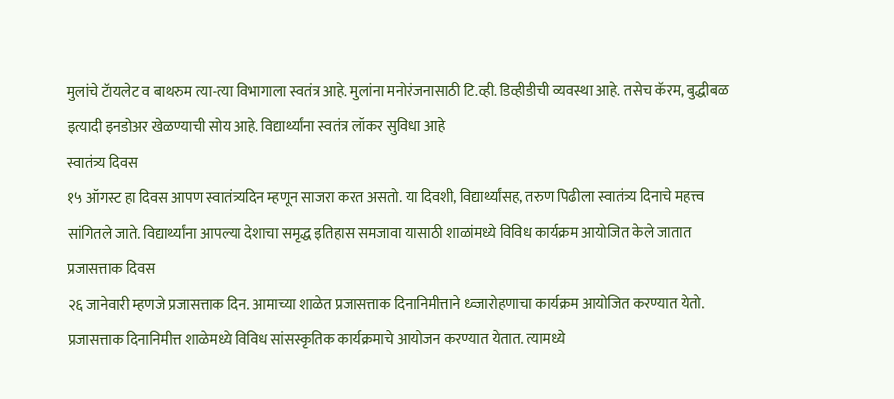मुलांचे टॅायलेट व बाथरुम त्या-त्या विभागाला स्वतंत्र आहे. मुलांना मनोरंजनासाठी टि.व्ही. डिव्हीडीची व्यवस्था आहे. तसेच कॅरम, बुद्धीबळ इत्यादी इनडोअर खेळण्याची सोय आहे. विद्यार्थ्यांना स्वतंत्र लॉकर सुविधा आहे
स्वातंत्र्य दिवस
१५ ऑगस्ट हा दिवस आपण स्वातंत्र्यदिन म्हणून साजरा करत असतो. या दिवशी, विद्यार्थ्यांसह, तरुण पिढीला स्वातंत्र्य दिनाचे महत्त्व सांगितले जाते. विद्यार्थ्यांना आपल्या देशाचा समृद्ध इतिहास समजावा यासाठी शाळांमध्ये विविध कार्यक्रम आयोजित केले जातात
प्रजासत्ताक दिवस
२६ जानेवारी म्हणजे प्रजासत्ताक दिन. आमाच्या शाळेत प्रजासत्ताक दिनानिमीत्ताने ध्व्जारोहणाचा कार्यक्रम आयोजित करण्यात येतो. प्रजासत्ताक दिनानिमीत्त शाळेमध्ये विविध सांसस्कृतिक कार्यक्रमाचे आयोजन करण्यात येतात. त्यामध्ये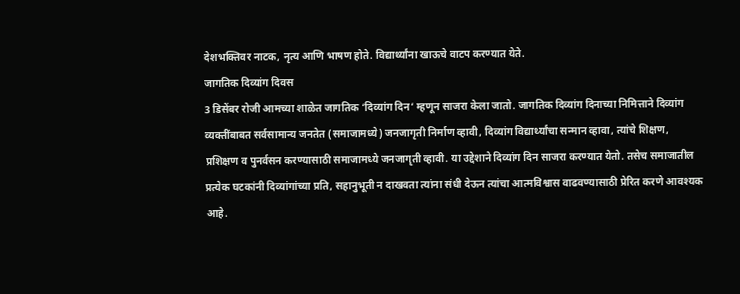देशभक्तिवर नाटक, नृत्य आणि भाषण होते. विद्यार्थ्यांना खाऊचे वाटप करण्यात येते.
जागतिक दिव्यांग दिवस
3 डिसेंबर रोजी आमच्या शाळेत जागतिक ‘दिव्यांग दिन‘ म्हणून साजरा केला जातो. जागतिक दिव्यांग दिनाच्या निमित्ताने दिव्यांग व्यक्तींबाबत सर्वसामान्य जनतेत (समाजामध्ये) जनजागृती निर्माण व्हावी, दिव्यांग विद्यार्थ्यांचा सन्मान व्हावा, त्यांचे शिक्षण, प्रशिक्षण व पुनर्वसन करण्यासाठी समाजामध्ये जनजागृती व्हावी. या उद्देशाने दिव्यांग दिन साजरा करण्यात येतो. तसेच समाजातील प्रत्येक घटकांनी दिव्यांगांच्या प्रति, सहानुभूती न दाखवता त्यांना संधी देऊन त्यांचा आत्मविश्वास वाढवण्यासाठी प्रेरित करणे आवश्यक आहे.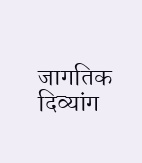जागतिक दिव्यांग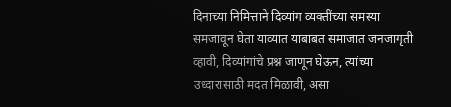दिनाच्या निमित्ताने दिव्यांग व्यक्तींच्या समस्या समजावून घेता याव्यात याबाबत समाजात जनजागृती व्हावी, दिव्यांगांचे प्रश्न जाणून घेऊन, त्यांच्या उध्दारासाठी मदत मिळावी, असा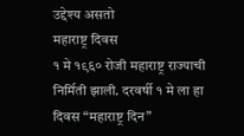उद्देश्य असतो
महाराष्ट्र दिवस
१ मे १९६० रोजी महाराष्ट्र राज्याची निर्मिती झाली. दरवर्षी १ मे ला हा दिवस “महाराष्ट्र दिन”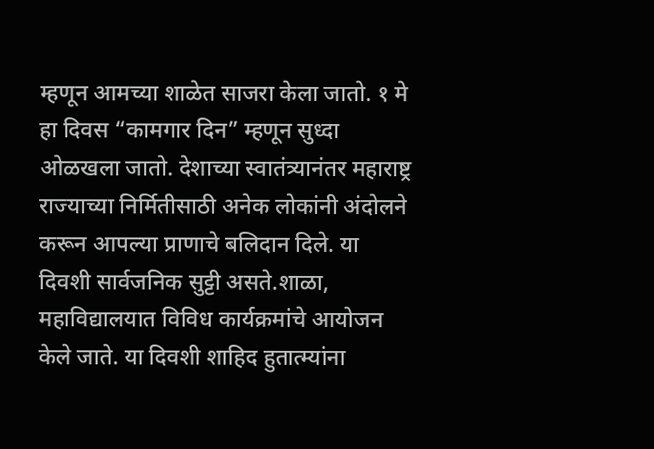म्हणून आमच्या शाळेत साजरा केला जातो. १ मे हा दिवस “कामगार दिन” म्हणून सुध्दा ओळखला जातो. देशाच्या स्वातंत्र्यानंतर महाराष्ट्र राज्याच्या निर्मितीसाठी अनेक लोकांनी अंदोलने करून आपल्या प्राणाचे बलिदान दिले. या दिवशी सार्वजनिक सुट्टी असते.शाळा, महाविद्यालयात विविध कार्यक्रमांचे आयोजन केले जाते. या दिवशी शाहिद हुतात्म्यांना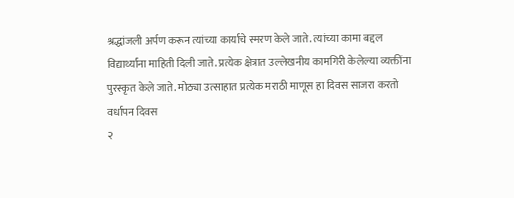श्रद्धांजली अर्पण करून त्यांच्या कार्याचे स्मरण केले जाते. त्यांच्या कामा बद्दल विद्यार्थ्यांना माहिती दिली जाते. प्रत्येक क्षेत्रात उल्लेखनीय कामगिरी केलेल्या व्यक्तींना पुरस्कृत केले जाते. मोठ्या उत्साहात प्रत्येक मराठी माणूस हा दिवस साजरा करतो
वर्धापन दिवस
२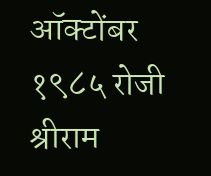ऑक्टोंबर १९८५ रोजी श्रीराम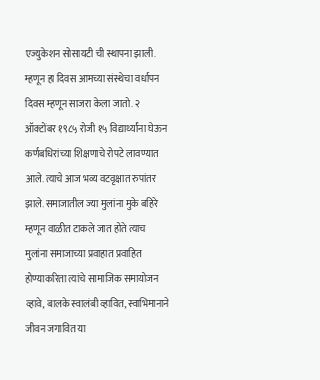एज्युकेशन सोसायटी ची स्थापना झाली. म्हणून हा दिवस आमच्या संस्थेचा वर्धापन दिवस म्हणून साजरा केला जातो. २ ऑक्टोंबर १९८५ रोजी १५ विद्यार्थ्यांना घेऊन कर्णबधिरांच्या शिक्षणाचे रोपटे लावण्यात आले. त्याचे आज भव्य वटवृक्षात रुपांतर झाले. समाजातील ज्या मुलांना मुके बहिरे म्हणून वाळीत टाकले जात होते त्याच मुलांना समाजाच्या प्रवाहात प्रवाहित होण्याकरिता त्यांचे सामाजिक समायोजन व्हावे, बालके स्वालंबी व्हावित, स्वाभिमानाने जीवन जगावित या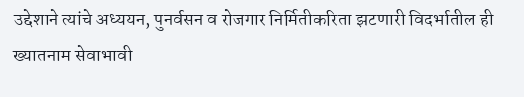उद्देशाने त्यांचे अध्ययन, पुनर्वसन व रोजगार निर्मितीकरिता झटणारी विदर्भातील ही ख्यातनाम सेवाभावी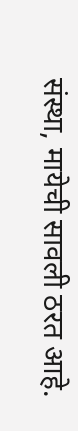संस्था, मायेची सावली ठरत आहे.